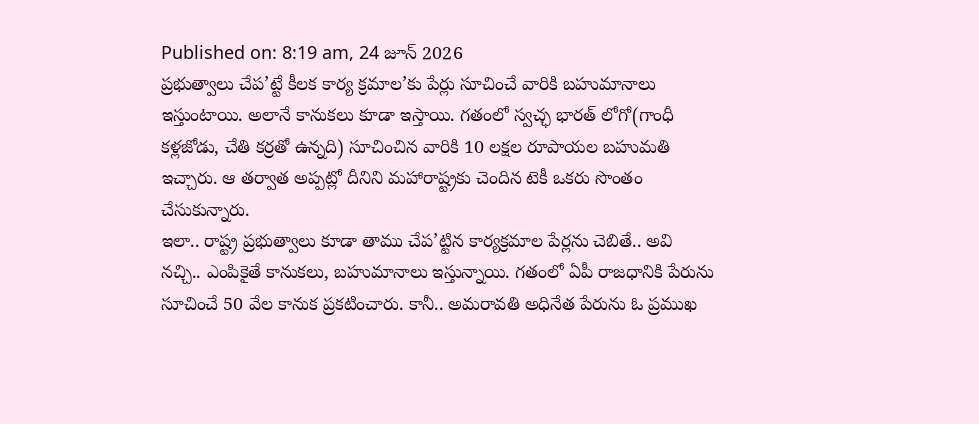Published on: 8:19 am, 24 జూన్ 2026
ప్రభుత్వాలు చేప’ట్టే కీలక కార్య క్రమాల’కు పేర్లు సూచించే వారికి బహుమానాలు ఇస్తుంటాయి. అలానే కానుకలు కూడా ఇస్తాయి. గతంలో స్వచ్ఛ భారత్ లోగో(గాంధీ కళ్లజోడు, చేతి కర్రతో ఉన్నది) సూచించిన వారికి 10 లక్షల రూపాయల బహుమతి ఇచ్చారు. ఆ తర్వాత అప్పట్లో దీనిని మహారాష్ట్రకు చెందిన టెకీ ఒకరు సొంతం చేసుకున్నారు.
ఇలా.. రాష్ట్ర ప్రభుత్వాలు కూడా తాము చేప’ట్టిన కార్యక్రమాల పేర్లను చెబితే.. అవి నచ్చి.. ఎంపికైతే కానుకలు, బహుమానాలు ఇస్తున్నాయి. గతంలో ఏపీ రాజధానికి పేరును సూచించే 50 వేల కానుక ప్రకటించారు. కానీ.. అమరావతి అధినేత పేరును ఓ ప్రముఖ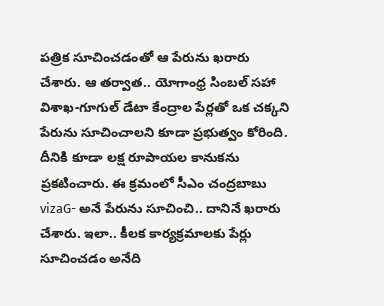పత్రిక సూచించడంతో ఆ పేరును ఖరారు చేశారు. ఆ తర్వాత.. యోగాంధ్ర సింబల్ సహా విశాఖ-గూగుల్ డేటా కేంద్రాల పేర్లతో ఒక చక్కని పేరును సూచించాలని కూడా ప్రభుత్వం కోరింది. దీనికి కూడా లక్ష రూపాయల కానుకను ప్రకటించారు. ఈ క్రమంలో సీఎం చంద్రబాబు vizaG- అనే పేరును సూచించి.. దానినే ఖరారు చేశారు. ఇలా.. కీలక కార్యక్రమాలకు పేర్లు సూచించడం అనేది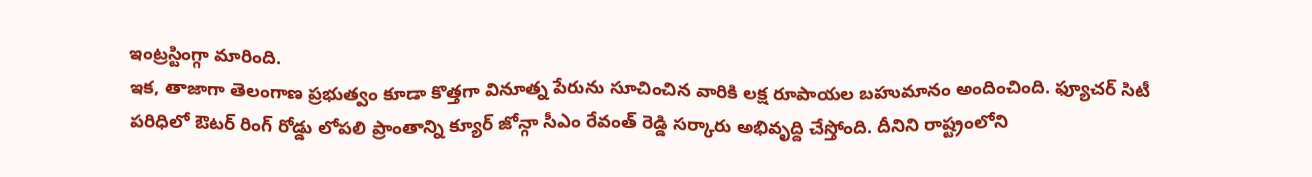ఇంట్రస్టింగ్గా మారింది.
ఇక, తాజాగా తెలంగాణ ప్రభుత్వం కూడా కొత్తగా వినూత్న పేరును సూచించిన వారికి లక్ష రూపాయల బహుమానం అందించింది. ఫ్యూచర్ సిటీ పరిధిలో ఔటర్ రింగ్ రోడ్డు లోపలి ప్రాంతాన్ని క్యూర్ జోన్గా సీఎం రేవంత్ రెడ్డి సర్కారు అభివృద్ది చేస్తోంది. దీనిని రాష్ట్రంలోని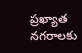ప్రఖ్యాత నగరాలకు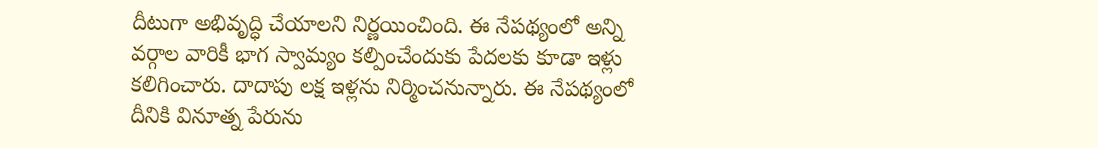దీటుగా అభివృద్ధి చేయాలని నిర్ణయించింది. ఈ నేపథ్యంలో అన్ని వర్గాల వారికీ భాగ స్వామ్యం కల్పించేందుకు పేదలకు కూడా ఇళ్లు కలిగించారు. దాదాపు లక్ష ఇళ్లను నిర్మించనున్నారు. ఈ నేపథ్యంలో దీనికి వినూత్న పేరును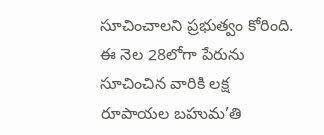సూచించాలని ప్రభుత్వం కోరింది. ఈ నెల 28లోగా పేరును సూచించిన వారికి లక్ష రూపాయల బహుమ’తి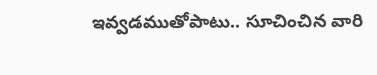ఇవ్వడముతోపాటు.. సూచించిన వారి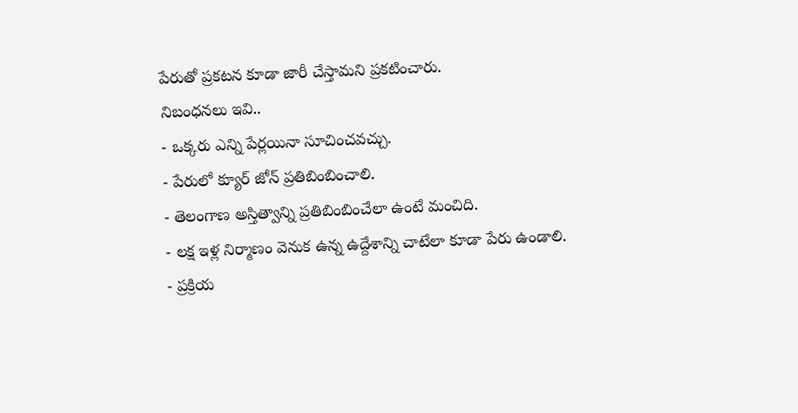పేరుతో ప్రకటన కూడా జారీ చేస్తామని ప్రకటించారు.
నిబంధనలు ఇవి..
- ఒక్కరు ఎన్ని పేర్లయినా సూచించవచ్చు.
- పేరులో క్యూర్ జోన్ ప్రతిబింబించాలి.
- తెలంగాణ అస్తిత్వాన్ని ప్రతిబింబించేలా ఉంటే మంచిది.
- లక్ష ఇళ్ల నిర్మాణం వెనుక ఉన్న ఉద్దేశాన్ని చాటేలా కూడా పేరు ఉండాలి.
- ప్రక్రియ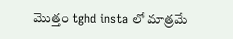మొత్తం tghd insta లో మాత్రమే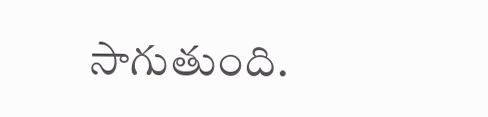సాగుతుంది.